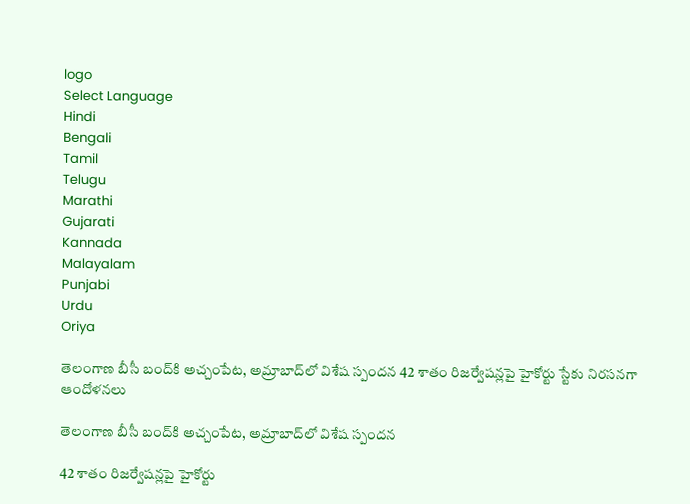logo
Select Language
Hindi
Bengali
Tamil
Telugu
Marathi
Gujarati
Kannada
Malayalam
Punjabi
Urdu
Oriya

తెలంగాణ బీసీ బంద్‌కి అచ్చంపేట, అమ్రాబాద్‌లో విశేష స్పందన 42 శాతం రిజర్వేషన్లపై హైకోర్టు స్టేకు నిరసనగా ఆందోళనలు

తెలంగాణ బీసీ బంద్‌కి అచ్చంపేట, అమ్రాబాద్‌లో విశేష స్పందన

42 శాతం రిజర్వేషన్లపై హైకోర్టు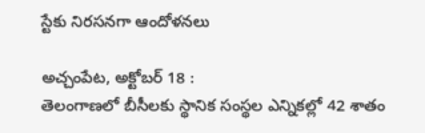స్టేకు నిరసనగా ఆందోళనలు

అచ్చంపేట, అక్టోబర్ 18 :
తెలంగాణలో బీసీలకు స్థానిక సంస్థల ఎన్నికల్లో 42 శాతం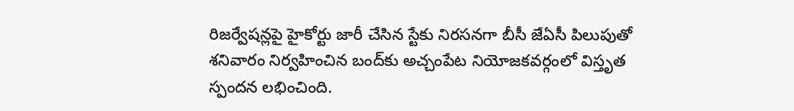రిజర్వేషన్లపై హైకోర్టు జారీ చేసిన స్టేకు నిరసనగా బీసీ జేఏసీ పిలుపుతో శనివారం నిర్వహించిన బంద్‌కు అచ్చంపేట నియోజకవర్గంలో విస్తృత స్పందన లభించింది.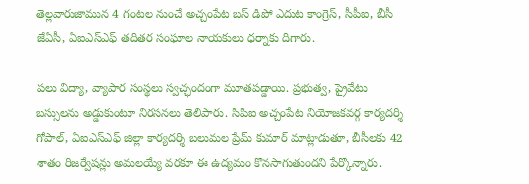తెల్లవారుజామున 4 గంటల నుంచే అచ్చంపేట బస్ డిపో ఎదుట కాంగ్రెస్, సీపీఐ, బీసీ జేఏసీ, ఏఐఎస్ఎఫ్ తదితర సంఘాల నాయకులు ధర్నాకు దిగారు.

పలు విద్యా, వ్యాపార సంస్థలు స్వచ్ఛందంగా మూతపడ్డాయి. ప్రభుత్వ, ప్రైవేటు బస్సులను అడ్డుకుంటూ నిరసనలు తెలిపారు. సిపిఐ అచ్చంపేట నియోజకవర్గ కార్యదర్శి గోపాల్, ఏఐఎస్ఎఫ్ జిల్లా కార్యదర్శి బలుమల ప్రేమ్ కుమార్ మాట్లాడుతూ, బీసీలకు 42 శాతం రిజర్వేషన్లు అమలయ్యే వరకూ ఈ ఉద్యమం కొనసాగుతుందని పేర్కొన్నారు.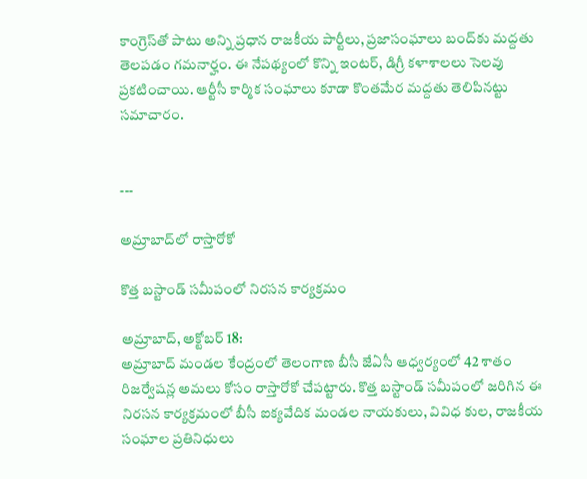కాంగ్రెస్‌తో పాటు అన్ని ప్రధాన రాజకీయ పార్టీలు, ప్రజాసంఘాలు బంద్‌కు మద్దతు తెలపడం గమనార్హం. ఈ నేపథ్యంలో కొన్ని ఇంటర్, డిగ్రీ కళాశాలలు సెలవు ప్రకటించాయి. ఆర్టీసీ కార్మిక సంఘాలు కూడా కొంతమేర మద్దతు తెలిపినట్టు సమాచారం.


---

అమ్రాబాద్‌లో రాస్తారోకో

కొత్త బస్టాండ్ సమీపంలో నిరసన కార్యక్రమం

అమ్రాబాద్, అక్టోబర్ 18:
అమ్రాబాద్ మండల కేంద్రంలో తెలంగాణ బీసీ జేఏసీ ఆధ్వర్యంలో 42 శాతం రిజర్వేషన్ల అమలు కోసం రాస్తారోకో చేపట్టారు. కొత్త బస్టాండ్ సమీపంలో జరిగిన ఈ నిరసన కార్యక్రమంలో బీసీ ఐక్యవేదిక మండల నాయకులు, వివిధ కుల, రాజకీయ సంఘాల ప్రతినిధులు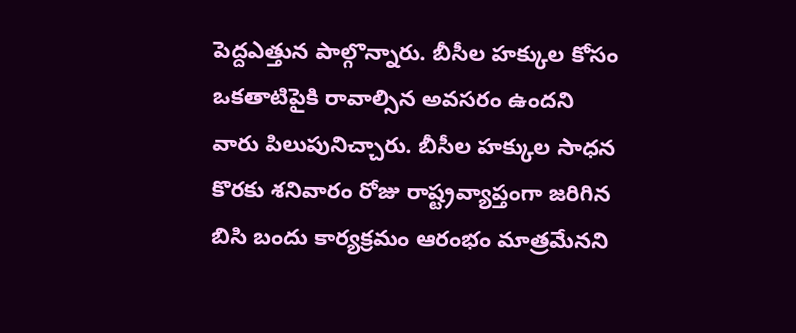పెద్దఎత్తున పాల్గొన్నారు. బీసీల హక్కుల కోసం ఒకతాటిపైకి రావాల్సిన అవసరం ఉందని వారు పిలుపునిచ్చారు. బీసీల హక్కుల సాధన కొరకు శనివారం రోజు రాష్ట్రవ్యాప్తంగా జరిగిన బిసి బందు కార్యక్రమం ఆరంభం మాత్రమేనని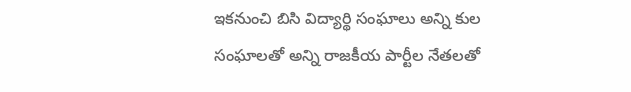ఇకనుంచి బిసి విద్యార్థి సంఘాలు అన్ని కుల సంఘాలతో అన్ని రాజకీయ పార్టీల నేతలతో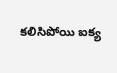కలిసిపోయి ఐక్య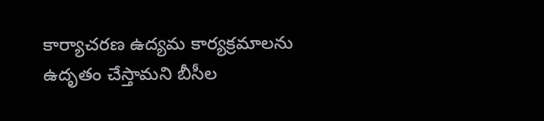కార్యాచరణ ఉద్యమ కార్యక్రమాలను ఉదృతం చేస్తామని బీసీల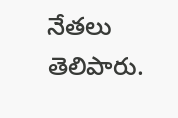నేతలు తెలిపారు.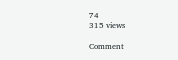74
315 views

Comment